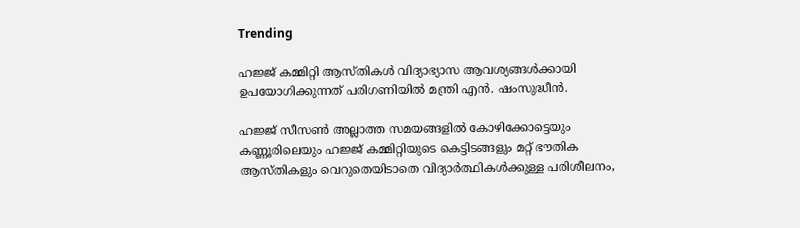Trending

ഹജ്ജ് കമ്മിറ്റി ആസ്തികള്‍ വിദ്യാഭ്യാസ ആവശ്യങ്ങള്‍ക്കായി ഉപയോഗിക്കുന്നത് പരിഗണിയില്‍ മന്ത്രി എന്‍. ഷംസുദ്ധീന്‍.

ഹജ്ജ് സീസണ്‍ അല്ലാത്ത സമയങ്ങളില്‍ കോഴിക്കോട്ടെയും കണ്ണൂരിലെയും ഹജ്ജ് കമ്മിറ്റിയുടെ കെട്ടിടങ്ങളും മറ്റ് ഭൗതിക ആസ്തികളും വെറുതെയിടാതെ വിദ്യാര്‍ത്ഥികള്‍ക്കുള്ള പരിശീലനം,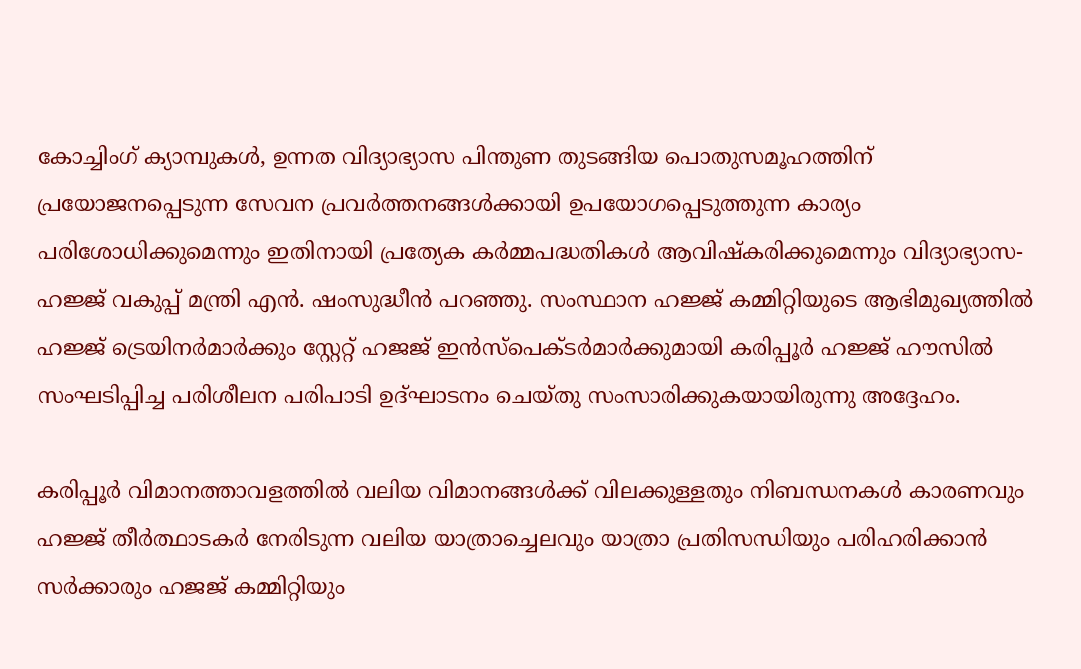കോച്ചിംഗ് ക്യാമ്പുകള്‍, ഉന്നത വിദ്യാഭ്യാസ പിന്തുണ തുടങ്ങിയ പൊതുസമൂഹത്തിന് പ്രയോജനപ്പെടുന്ന സേവന പ്രവര്‍ത്തനങ്ങള്‍ക്കായി ഉപയോഗപ്പെടുത്തുന്ന കാര്യം പരിശോധിക്കുമെന്നും ഇതിനായി പ്രത്യേക കര്‍മ്മപദ്ധതികള്‍ ആവിഷ്‌കരിക്കുമെന്നും വിദ്യാഭ്യാസ- ഹജ്ജ് വകുപ്പ് മന്ത്രി എന്‍. ഷംസുദ്ധീന്‍ പറഞ്ഞു. സംസ്ഥാന ഹജ്ജ് കമ്മിറ്റിയുടെ ആഭിമുഖ്യത്തില്‍ ഹജ്ജ് ട്രെയിനര്‍മാര്‍ക്കും സ്റ്റേറ്റ് ഹജജ് ഇന്‍സ്‌പെക്ടര്‍മാര്‍ക്കുമായി കരിപ്പൂര്‍ ഹജ്ജ് ഹൗസില്‍ സംഘടിപ്പിച്ച പരിശീലന പരിപാടി ഉദ്ഘാടനം ചെയ്തു സംസാരിക്കുകയായിരുന്നു അദ്ദേഹം.

കരിപ്പൂര്‍ വിമാനത്താവളത്തില്‍ വലിയ വിമാനങ്ങള്‍ക്ക് വിലക്കുള്ളതും നിബന്ധനകള്‍ കാരണവും ഹജ്ജ് തീര്‍ത്ഥാടകര്‍ നേരിടുന്ന വലിയ യാത്രാച്ചെലവും യാത്രാ പ്രതിസന്ധിയും പരിഹരിക്കാന്‍ സര്‍ക്കാരും ഹജജ് കമ്മിറ്റിയും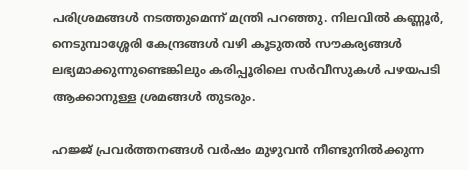പരിശ്രമങ്ങള്‍ നടത്തുമെന്ന് മന്ത്രി പറഞ്ഞു. നിലവില്‍ കണ്ണൂര്‍, നെടുമ്പാശ്ശേരി കേന്ദ്രങ്ങള്‍ വഴി കൂടുതല്‍ സൗകര്യങ്ങള്‍ ലഭ്യമാക്കുന്നുണ്ടെങ്കിലും കരിപ്പൂരിലെ സര്‍വീസുകള്‍ പഴയപടി ആക്കാനുള്ള ശ്രമങ്ങള്‍ തുടരും.

ഹജ്ജ് പ്രവര്‍ത്തനങ്ങള്‍ വര്‍ഷം മുഴുവന്‍ നീണ്ടുനില്‍ക്കുന്ന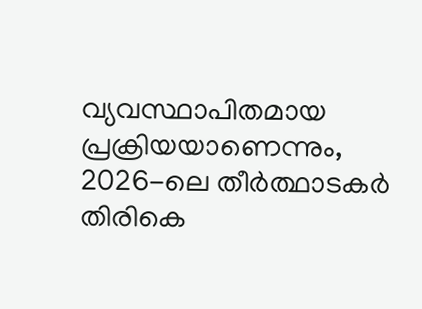വ്യവസ്ഥാപിതമായ പ്രക്രിയയാണെന്നും, 2026-ലെ തീര്‍ത്ഥാടകര്‍ തിരികെ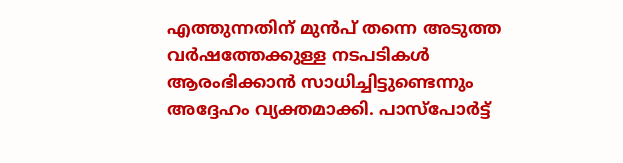എത്തുന്നതിന് മുന്‍പ് തന്നെ അടുത്ത വര്‍ഷത്തേക്കുള്ള നടപടികള്‍ ആരംഭിക്കാന്‍ സാധിച്ചിട്ടുണ്ടെന്നും അദ്ദേഹം വ്യക്തമാക്കി. പാസ്പോര്‍ട്ട്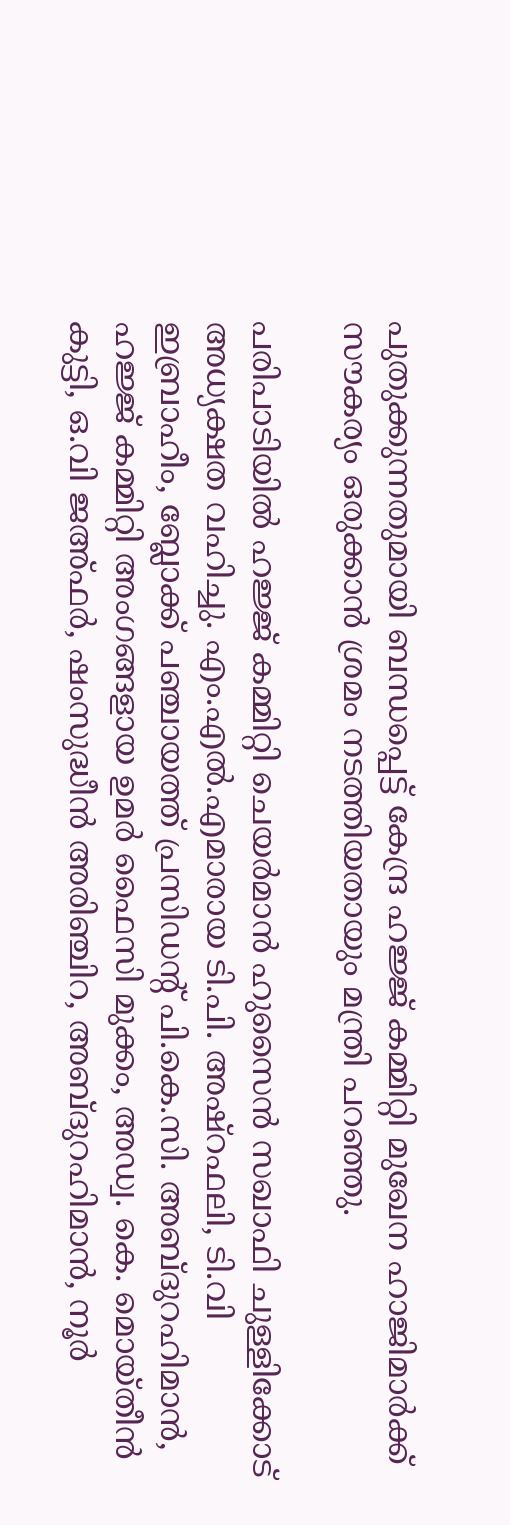പുതുക്കുന്നതുമായി ബന്ധപ്പെട്ട് കേന്ദ്ര ഹജ്ജ് കമ്മിറ്റി മുഖേന ഹാജിമാര്‍ക്ക് സൗകര്യം ഒരുക്കാന്‍ ശ്രമം നടത്തിയതായും മന്ത്രി പറഞ്ഞു.

പരിപാടിയില്‍ ഹജ്ജ് കമ്മിറ്റി ചെയര്‍മാന്‍ ഹുസൈന്‍ സഖാഫി ചുള്ളിക്കോട് അധ്യക്ഷത വഹിച്ചു. എം.എല്‍.എമാരായ ടി.പി. അഷ്റഫലി, ടി.വി ഇബ്രാഹീം, ബ്ലോക്ക് പഞ്ചായത്ത് പ്രസിഡന്റ് പി.കെ.സി. അബ്ദുറഹിമാന്‍, ഹജ്ജ് കമ്മിറ്റി അംഗങ്ങളായ ഉമർ ഫൈസി മുക്കം, അഡ്വ. കെ. മൊയ്തീന്‍ കുട്ടി, ഒ.വി ജഅ്ഫര്‍, ഷംസുദ്ധീന്‍ അരിഞ്ചിറ, അബ്ദുറഹിമാന്‍, നൂര്‍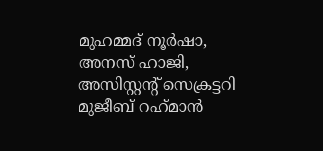മുഹമ്മദ് നൂര്‍ഷാ, അനസ് ഹാജി, അസിസ്റ്റന്റ് സെക്രട്ടറി മുജീബ് റഹ്‌മാന്‍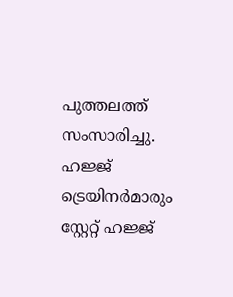പുത്തലത്ത് സംസാരിച്ചു. ഹജ്ജ് ട്രെയിനര്‍മാരും സ്റ്റേറ്റ് ഹജ്ജ്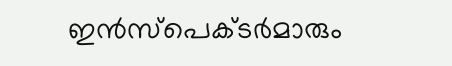ഇന്‍സ്‌പെക്ടര്‍മാരും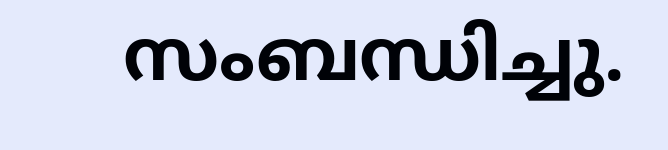സംബന്ധിച്ചു.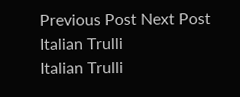Previous Post Next Post
Italian Trulli
Italian Trulli